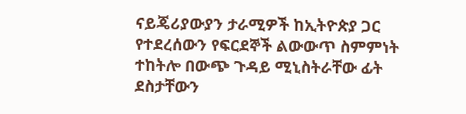ናይጄሪያውያን ታራሚዎች ከኢትዮጵያ ጋር የተደረሰውን የፍርደኞች ልውውጥ ስምምነት ተከትሎ በውጭ ጉዳይ ሚኒስትራቸው ፊት ደስታቸውን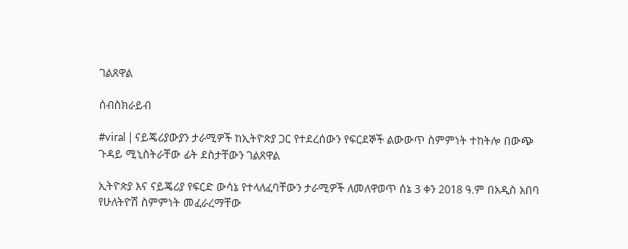ገልጸዋል

ሰብስክራይብ

#viral | ናይጄሪያውያን ታራሚዎች ከኢትዮጵያ ጋር የተደረሰውን የፍርደኞች ልውውጥ ስምምነት ተከትሎ በውጭ ጉዳይ ሚኒስትራቸው ፊት ደስታቸውን ገልጸዋል

ኢትዮጵያ እና ናይጄሪያ የፍርድ ውሳኔ የተላለፈባቸውን ታራሚዎች ለመለዋወጥ ሰኔ 3 ቀን 2018 ዓ.ም በአዲስ አበባ የሁለትዮሽ ስምምነት መፈራረማቸው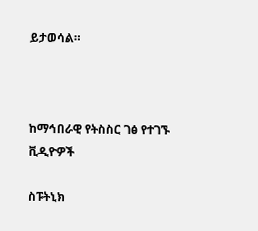ይታወሳል።



ከማኅበራዊ የትስስር ገፅ የተገኙ ቪዲዮዎች

ስፑትኒክ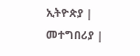ኢትዮጵያ | መተግበሪያ |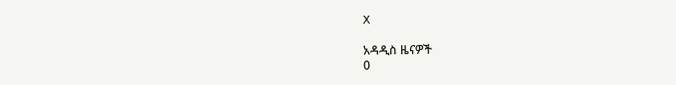X

አዳዲስ ዜናዎች
0